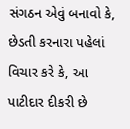સંગઠન એવું બનાવો કે, છેડતી કરનારા પહેલાં વિચાર કરે કે, આ પાટીદાર દીકરી છે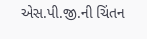એસ.પી.જી.ની ચિંતન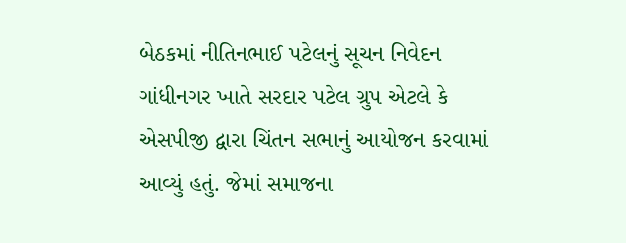બેઠકમાં નીતિનભાઈ પટેલનું સૂચન નિવેદન ગાંધીનગર ખાતે સરદાર પટેલ ગ્રુપ એટલે કે એસપીજી દ્વારા ચિંતન સભાનું આયોજન કરવામાં આવ્યું હતું. જેમાં સમાજના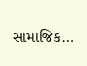સામાજિક…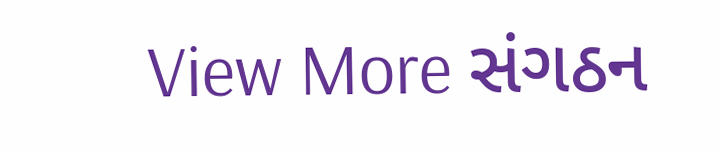View More સંગઠન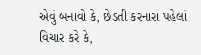એવું બનાવો કે, છેડતી કરનારા પહેલાં વિચાર કરે કે,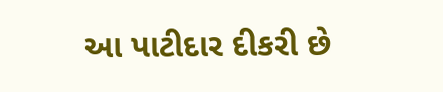આ પાટીદાર દીકરી છે